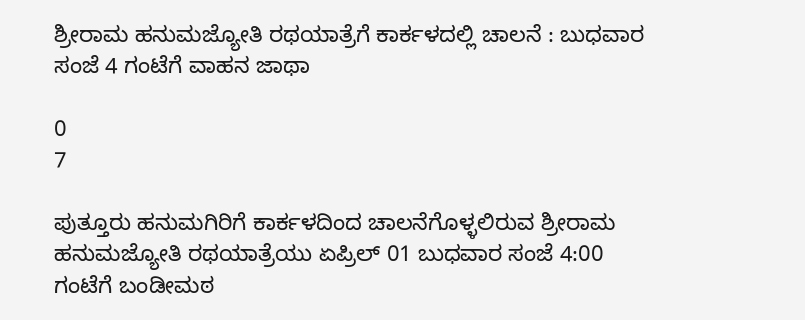ಶ್ರೀರಾಮ ಹನುಮಜ್ಯೋತಿ ರಥಯಾತ್ರೆಗೆ ಕಾರ್ಕಳದಲ್ಲಿ ಚಾಲನೆ : ಬುಧವಾರ ಸಂಜೆ 4 ಗಂಟೆಗೆ ವಾಹನ ಜಾಥಾ

0
7

ಪುತ್ತೂರು ಹನುಮಗಿರಿಗೆ ಕಾರ್ಕಳದಿಂದ ಚಾಲನೆಗೊಳ್ಳಲಿರುವ ಶ್ರೀರಾಮ ಹನುಮಜ್ಯೋತಿ ರಥಯಾತ್ರೆಯು ಏಪ್ರಿಲ್ 01 ಬುಧವಾರ ಸಂಜೆ 4:00 ಗಂಟೆಗೆ ಬಂಡೀಮಠ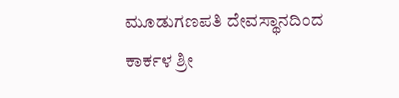ಮೂಡುಗಣಪತಿ ದೇವಸ್ಥಾನದಿಂದ ಕಾರ್ಕಳ ಶ್ರೀ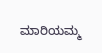ಮಾರಿಯಮ್ಮ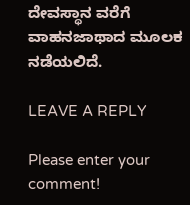ದೇವಸ್ಥಾನ ವರೆಗೆ ವಾಹನಜಾಥಾದ ಮೂಲಕ ನಡೆಯಲಿದೆ.

LEAVE A REPLY

Please enter your comment!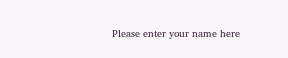Please enter your name here